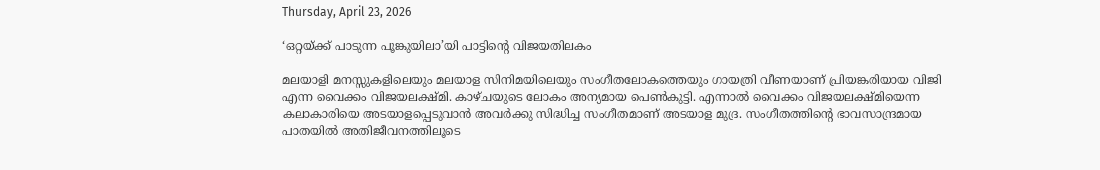Thursday, April 23, 2026

‘ഒറ്റയ്ക്ക് പാടുന്ന പൂങ്കുയിലാ’യി പാട്ടിന്‍റെ വിജയതിലകം

മലയാളി മനസ്സുകളിലെയും മലയാള സിനിമയിലെയും സംഗീതലോകത്തെയും ഗായത്രി വീണയാണ് പ്രിയങ്കരിയായ വിജി എന്ന വൈക്കം വിജയലക്ഷ്മി. കാഴ്ചയുടെ ലോകം അന്യമായ പെണ്‍കുട്ടി. എന്നാല്‍ വൈക്കം വിജയലക്ഷ്മിയെന്ന കലാകാരിയെ അടയാളപ്പെടുവാന്‍ അവര്‍ക്കു സിദ്ധിച്ച സംഗീതമാണ് അടയാള മുദ്ര. സംഗീതത്തിന്‍റെ ഭാവസാന്ദ്രമായ പാതയില്‍ അതിജീവനത്തിലൂടെ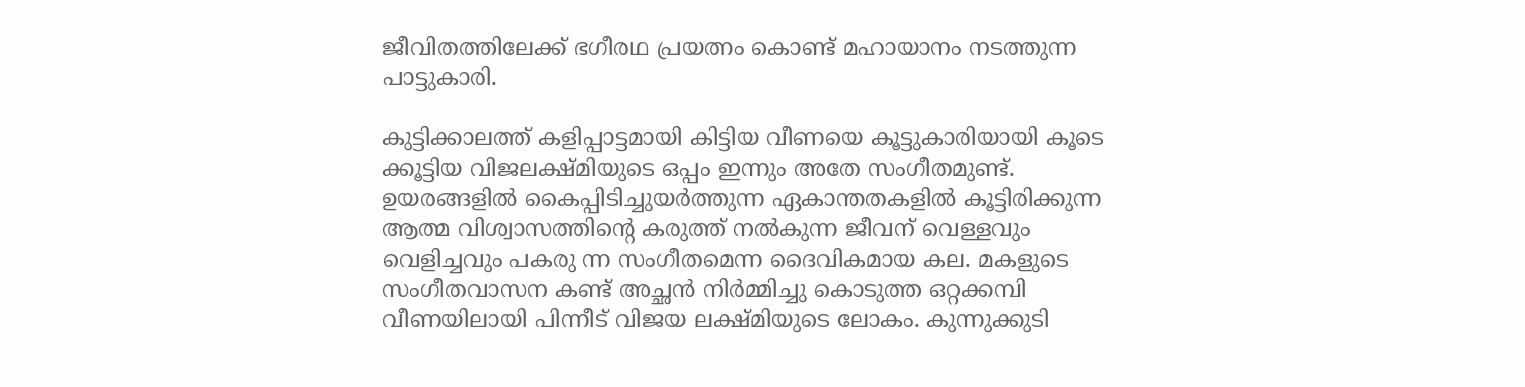ജീവിതത്തിലേക്ക് ഭഗീരഥ പ്രയത്നം കൊണ്ട് മഹായാനം നടത്തുന്ന പാട്ടുകാരി.

കുട്ടിക്കാലത്ത് കളിപ്പാട്ടമായി കിട്ടിയ വീണയെ കൂട്ടുകാരിയായി കൂടെ ക്കൂട്ടിയ വിജലക്ഷ്മിയുടെ ഒപ്പം ഇന്നും അതേ സംഗീതമുണ്ട്. ഉയരങ്ങളില്‍ കൈപ്പിടിച്ചുയര്‍ത്തുന്ന ഏകാന്തതകളില്‍ കൂട്ടിരിക്കുന്ന ആത്മ വിശ്വാസത്തിന്‍റെ കരുത്ത് നല്‍കുന്ന ജീവന് വെള്ളവും വെളിച്ചവും പകരു ന്ന സംഗീതമെന്ന ദൈവികമായ കല. മകളുടെ സംഗീതവാസന കണ്ട് അച്ഛന്‍ നിര്‍മ്മിച്ചു കൊടുത്ത ഒറ്റക്കമ്പി വീണയിലായി പിന്നീട് വിജയ ലക്ഷ്മിയുടെ ലോകം. കുന്നുക്കുടി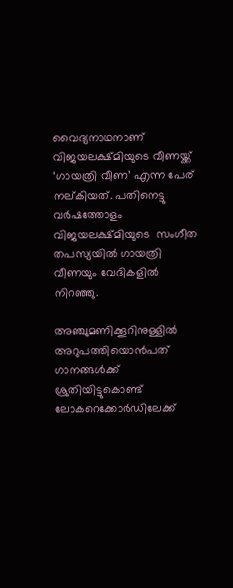വൈദ്യനാഥനാണ് വിജയലക്ഷ്മിയുടെ വീണയ്ക്ക് ‘ഗായത്രി വീണ’ എന്ന പേര് നല്കിയത്. പതിനെട്ടു വര്‍ഷത്തോളം വിജയലക്ഷ്മിയുടെ  സംഗീത തപസ്യയില്‍ ഗായത്രി വീണയും വേദികളില്‍ നിറഞ്ഞു.

അഞ്ചുമണിക്കൂറിനുള്ളില്‍ അറുപത്തിയൊന്‍പത് ഗാനങ്ങള്‍ക്ക് ശ്രുതിയിട്ടുകൊണ്ട് ലോകറെക്കോര്‍ഡിലേക്ക്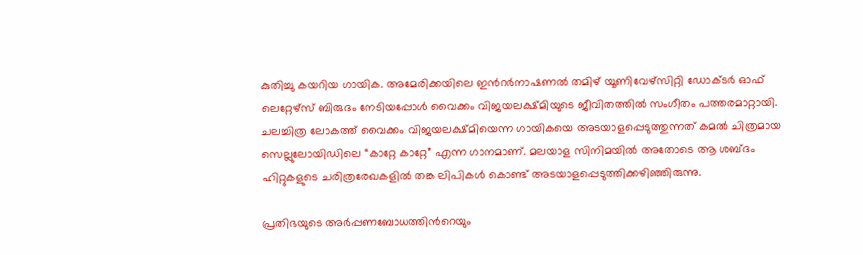കുതിച്ചു കയറിയ ഗായിക. അമേരിക്കയിലെ ഇന്‍റര്‍നാഷണല്‍ തമിഴ് യൂണിവേഴ്സിറ്റി ഡോക്ടര്‍ ഓഫ് ലെറ്റേഴ്സ് ബിരുദം നേടിയപ്പോള്‍ വൈക്കം വിജയലക്ഷ്മിയുടെ ജീവിതത്തില്‍ സംഗീതം പത്തരമാറ്റായി.  ചലച്ചിത്ര ലോകത്ത് വൈക്കം വിജയലക്ഷ്മിയെന്ന ഗായികയെ അടയാളപ്പെടുത്തുന്നത് കമല്‍ ചിത്രമായ  സെല്ലുലോയിഡിലെ “കാറ്റേ കാറ്റേ” എന്ന ഗാനമാണ്. മലയാള സിനിമയില്‍ അതോടെ ആ ശബ്ദം  ഹിറ്റുകളുടെ ചരിത്രരേഖകളില്‍ തങ്ക ലിപികള്‍ കൊണ്ട് അടയാളപ്പെടുത്തിക്കഴിഞ്ഞിരുന്നു.

പ്രതിഭയുടെ അര്‍പ്പണബോധത്തിന്‍റെയും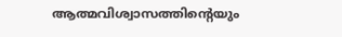ആത്മവിശ്വാസത്തിന്‍റെയും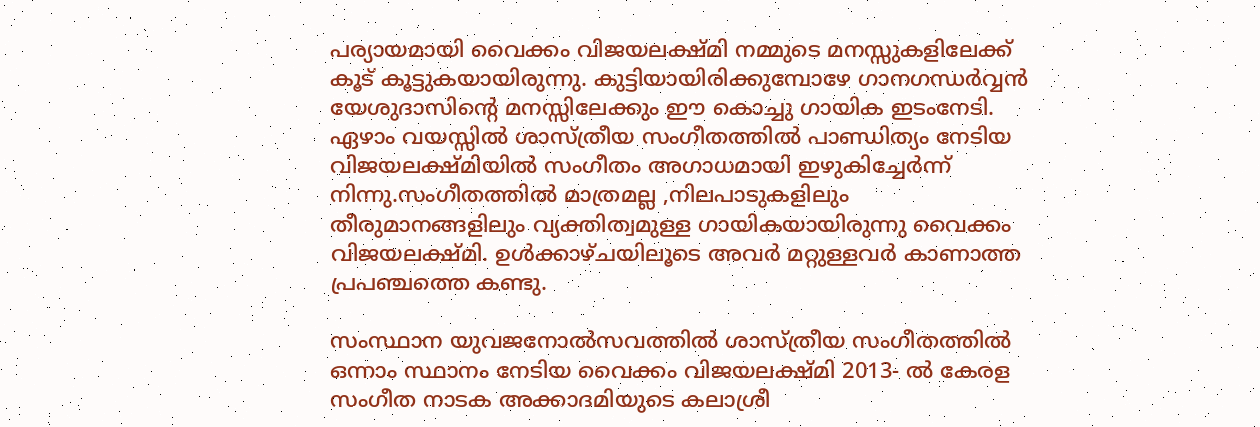പര്യായമായി വൈക്കം വിജയലക്ഷ്മി നമ്മുടെ മനസ്സുകളിലേക്ക് കൂട് കൂട്ടുകയായിരുന്നു. കുട്ടിയായിരിക്കുമ്പോഴേ ഗാനഗന്ധര്‍വ്വന്‍ യേശുദാസിന്‍റെ മനസ്സിലേക്കും ഈ കൊച്ചു ഗായിക ഇടംനേടി. ഏഴാം വയസ്സില്‍ ശാസ്ത്രീയ സംഗീതത്തില്‍ പാണ്ഡിത്യം നേടിയ വിജയലക്ഷ്മിയില്‍ സംഗീതം അഗാധമായി ഇഴുകിച്ചേര്‍ന്ന് നിന്നു.സംഗീതത്തില്‍ മാത്രമല്ല ,നിലപാടുകളിലും തീരുമാനങ്ങളിലും വ്യക്തിത്വമുള്ള ഗായികയായിരുന്നു വൈക്കം വിജയലക്ഷ്മി. ഉള്‍ക്കാഴ്ചയിലൂടെ അവര്‍ മറ്റുള്ളവര്‍ കാണാത്ത പ്രപഞ്ചത്തെ കണ്ടു.

സംസ്ഥാന യുവജനോല്‍സവത്തില്‍ ശാസ്ത്രീയ സംഗീതത്തില്‍ ഒന്നാം സ്ഥാനം നേടിയ വൈക്കം വിജയലക്ഷ്മി 2013- ല്‍ കേരള സംഗീത നാടക അക്കാദമിയുടെ കലാശ്രീ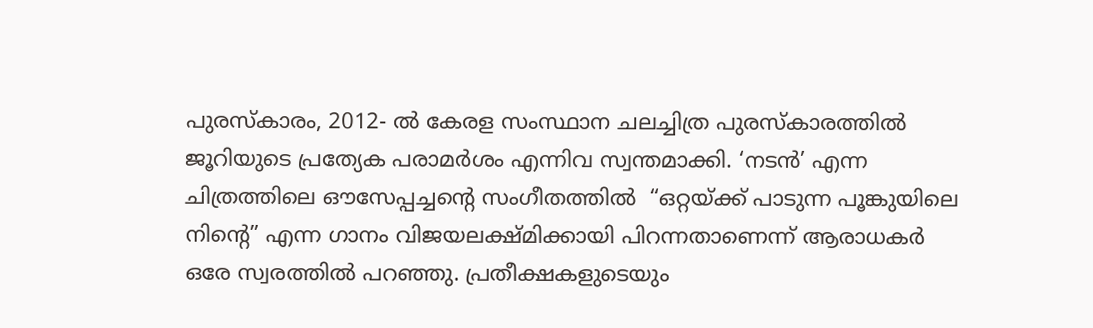പുരസ്കാരം, 2012- ല്‍ കേരള സംസ്ഥാന ചലച്ചിത്ര പുരസ്കാരത്തില്‍ ജൂറിയുടെ പ്രത്യേക പരാമര്‍ശം എന്നിവ സ്വന്തമാക്കി. ‘നടന്‍’ എന്ന ചിത്രത്തിലെ ഔസേപ്പച്ചന്‍റെ സംഗീതത്തില്‍  “ഒറ്റയ്ക്ക് പാടുന്ന പൂങ്കുയിലെ നിന്‍റെ” എന്ന ഗാനം വിജയലക്ഷ്മിക്കായി പിറന്നതാണെന്ന് ആരാധകര്‍ ഒരേ സ്വരത്തില്‍ പറഞ്ഞു. പ്രതീക്ഷകളുടെയും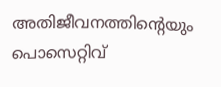അതിജീവനത്തിന്‍റെയും പൊസെറ്റിവ്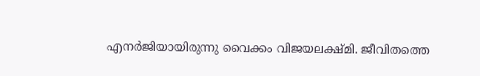എനര്‍ജിയായിരുന്നു വൈക്കം വിജയലക്ഷ്മി. ജീവിതത്തെ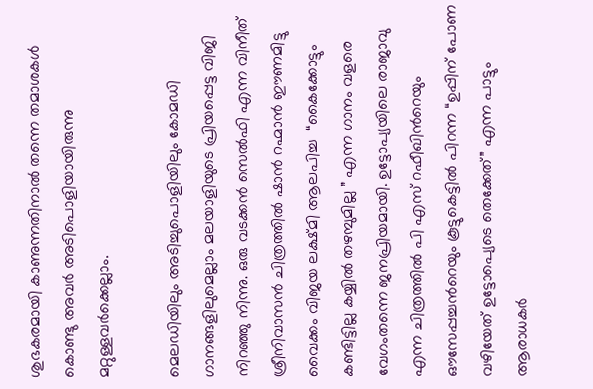ശുഭകരമായി കാണുന്നതിനാല്‍ തന്നെ തമാശകള്‍ കൊണ്ടു അവര്‍ അടിപൊളിയായിരുന്നു മറ്റുള്ളവര്‍ക്കെല്ലാം.

മെലഡിയിലും അടിച്ചുപൊളിയിലും കോമഡി ഗാനങ്ങളിലുമെല്ലാം മലയാളിയുടെ പ്രിയപ്പെട്ട വിജി നിറഞ്ഞു നിന്നു. ഒരു വടക്കന്‍ സെല്‍ഫി എന്ന വിനീത് ശ്രീനിവാസന്‍ ചിത്രത്തില്‍ ഷാന്‍ റഹ്മാന്‍ ഈണമിട്ടു വൈക്കം വിജയ ലക്ഷ്മി ആലപിച്ച  “കൈക്കോട്ടും കണ്ടിട്ടില്ല കയ്യില്‍ തഴമ്പുമില്ല ” എന്ന ഗാനം വളരെ വേഗംതന്നെ ജനപ്രിയമായി. ഉട്ടോപ്യയിലെ രാജാവു എന്ന ചിത്രത്തില്‍ പി എസ് റഫീഖിന്‍റെയും ഔസേപ്പച്ചന്‍റെയും കൂട്ടുകെട്ടില്‍ പിറന്ന “ഉപ്പിന് പോണ വഴിയേത് ഉട്ടോപ്യെടെ തെക്കേത്” എന്ന പാട്ടും ആരാധകര്‍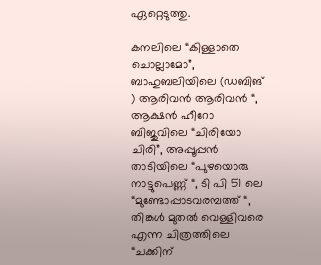ഏറ്റെടുത്തു.

കനലിലെ “കിള്ളാതെ ചൊല്ലാമോ”, ബാഹുബലിയിലെ (ഡബിങ് ) ആരിവന്‍ ആരിവന്‍ “, ആക്ഷന്‍ ഹീറോ ബിജുവിലെ “ചിരിയോ ചിരി”, അപ്പൂപ്പന്‍ താടിയിലെ “പുഴയൊരു നാട്ടുപെണ്ണ് “, ടി പി 51 ലെ “മുണ്ടോപ്പാടവരമ്പത്ത് “, തിങ്കള്‍ മുതല്‍ വെള്ളിവരെ എന്ന ചിത്രത്തിലെ “ചക്കിന്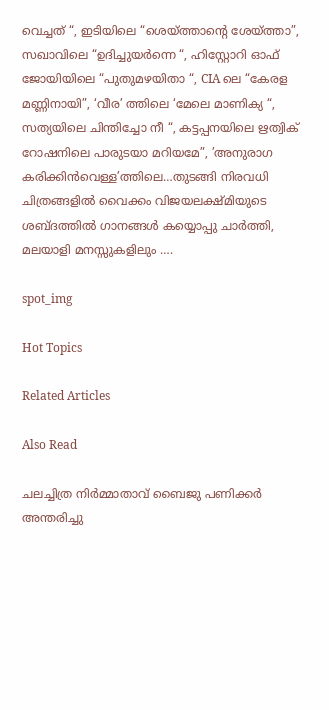വെച്ചത് “, ഇടിയിലെ “ശെയ്ത്താന്‍റെ ശേയ്ത്താ”, സഖാവിലെ “ഉദിച്ചുയര്‍ന്നെ “, ഹിസ്റ്റോറി ഓഫ് ജോയിയിലെ “പുതുമഴയിതാ “, CIA ലെ “കേരള മണ്ണിനായി”, ‘വീര’ ത്തിലെ ‘മേലെ മാണിക്യ “, സത്യയിലെ ചിന്തിച്ചോ നീ “, കട്ടപ്പനയിലെ ഋത്വിക് റോഷനിലെ പാരുടയാ മറിയമേ”, ’അനുരാഗ കരിക്കിന്‍വെള്ള’ത്തിലെ…തുടങ്ങി നിരവധി ചിത്രങ്ങളില്‍ വൈക്കം വിജയലക്ഷ്മിയുടെ ശബ്ദത്തില്‍ ഗാനങ്ങള്‍ കയ്യൊപ്പു ചാര്‍ത്തി,  മലയാളി മനസ്സുകളിലും ….

spot_img

Hot Topics

Related Articles

Also Read

ചലച്ചിത്ര നിര്‍മ്മാതാവ് ബൈജു പണിക്കര്‍ അന്തരിച്ചു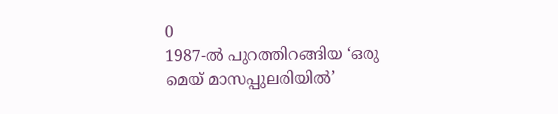0
1987-ല്‍ പുറത്തിറങ്ങിയ ‘ഒരു മെയ് മാസപ്പുലരിയില്‍’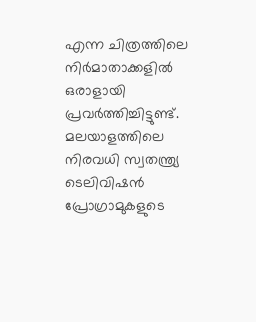എന്ന ചിത്രത്തിലെ നിര്‍മാതാക്കളില്‍ ഒരാളായി പ്രവര്‍ത്തിച്ചിട്ടുണ്ട്. മലയാളത്തിലെ നിരവധി സ്വതന്ത്ര്യ ടെലിവിഷന്‍ പ്രോഗ്രാമുകളുടെ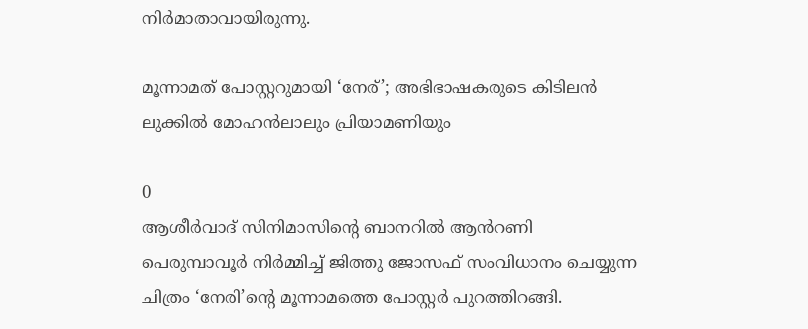നിര്‍മാതാവായിരുന്നു.

മൂന്നാമത് പോസ്റ്ററുമായി ‘നേര്’; അഭിഭാഷകരുടെ കിടിലൻ ലുക്കിൽ മോഹൻലാലും പ്രിയാമണിയും

0
ആശീർവാദ് സിനിമാസിന്റെ ബാനറിൽ ആൻറണി പെരുമ്പാവൂർ നിർമ്മിച്ച് ജിത്തു ജോസഫ് സംവിധാനം ചെയ്യുന്ന ചിത്രം ‘നേരി’ന്റെ മൂന്നാമത്തെ പോസ്റ്റർ പുറത്തിറങ്ങി.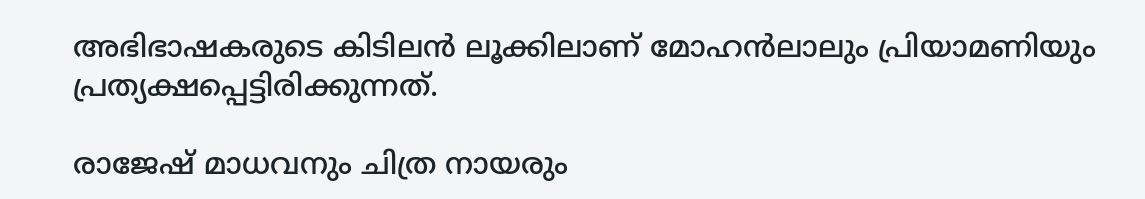അഭിഭാഷകരുടെ കിടിലൻ ലൂക്കിലാണ് മോഹൻലാലും പ്രിയാമണിയും പ്രത്യക്ഷപ്പെട്ടിരിക്കുന്നത്.

രാജേഷ് മാധവനും ചിത്ര നായരും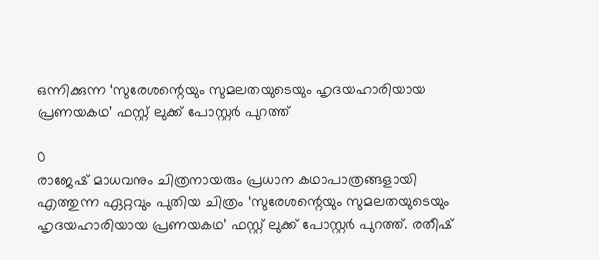ഒന്നിക്കുന്ന ‘സുരേശന്റെയും സുമലതയുടെയും ഹൃദയഹാരിയായ പ്രണയകഥ’ ഫസ്റ്റ് ലുക്ക് പോസ്റ്റർ പുറത്ത്

0
രാജേഷ് മാധവനും ചിത്രനായരും പ്രധാന കഥാപാത്രങ്ങളായി എത്തുന്ന ഏറ്റവും പുതിയ ചിത്രം ‘സുരേശന്റെയും സുമലതയുടെയും ഹൃദയഹാരിയായ പ്രണയകഥ’ ഫസ്റ്റ് ലുക്ക് പോസ്റ്റർ പുറത്ത്. രതീഷ്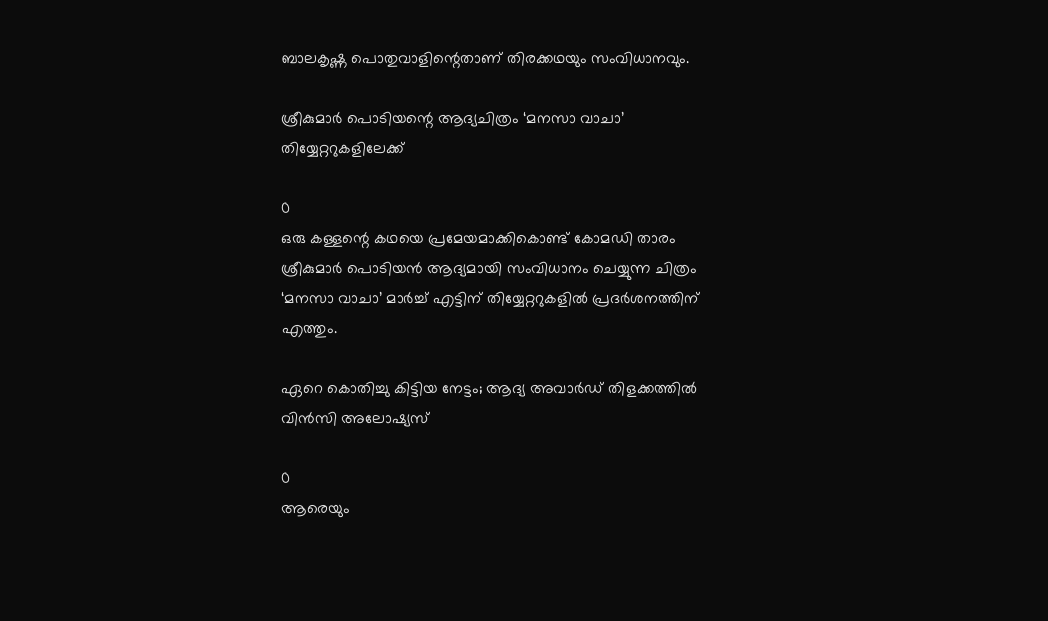ബാലകൃഷ്ണ പൊതുവാളിന്റെതാണ് തിരക്കഥയും സംവിധാനവും.

ശ്രീകുമാർ പൊടിയന്റെ ആദ്യചിത്രം ‘മനസാ വാചാ’ തിയ്യേറ്ററുകളിലേക്ക്

0
ഒരു കള്ളന്റെ കഥയെ പ്രമേയമാക്കികൊണ്ട് കോമഡി താരം ശ്രീകുമാർ പൊടിയൻ ആദ്യമായി സംവിധാനം ചെയ്യുന്ന ചിത്രം ‘മനസാ വാചാ’ മാർച്ച് എട്ടിന് തിയ്യേറ്ററുകളിൽ പ്രദർശനത്തിന് എത്തും.

ഏറെ കൊതിച്ചു കിട്ടിയ നേട്ടം; ആദ്യ അവാര്‍ഡ് തിളക്കത്തില്‍ വിന്‍സി അലോഷ്യസ്

0
ആരെയും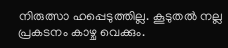നിരുത്സാ ഹപ്പെടുത്തില്ല. കൂടുതല്‍ നല്ല പ്രകടനം കാഴ്ച വെക്കും.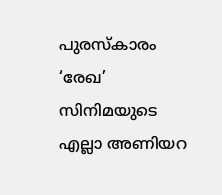പുരസ്കാരം ‘രേഖ’ സിനിമയുടെ എല്ലാ അണിയറ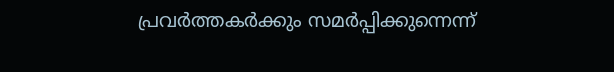പ്രവര്‍ത്തകര്‍ക്കും സമര്‍പ്പിക്കുന്നെന്ന്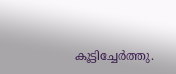കൂട്ടിച്ചേര്‍ത്തു.